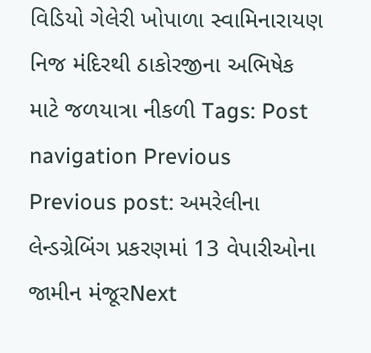વિડિયો ગેલેરી ખોપાળા સ્વામિનારાયણ નિજ મંદિરથી ઠાકોરજીના અભિષેક માટે જળયાત્રા નીકળી Tags: Post navigation Previous Previous post: અમરેલીના લેન્ડગ્રેબિંગ પ્રકરણમાં 13 વેપારીઓના જામીન મંજૂરNext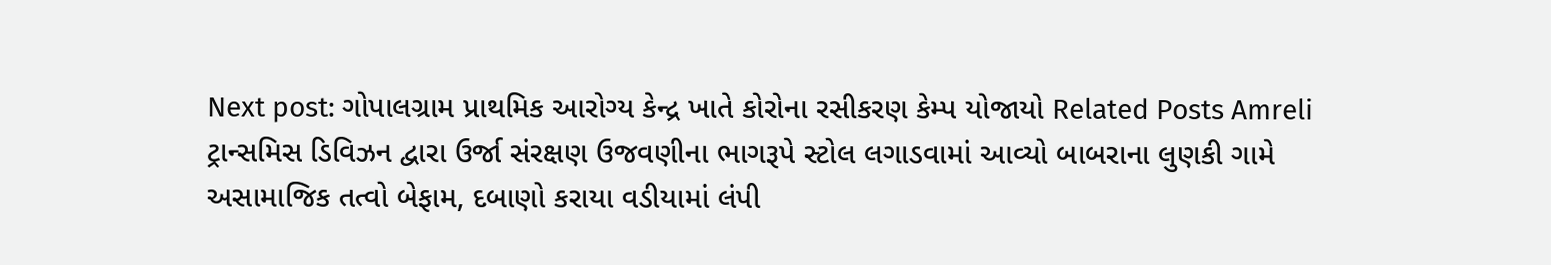Next post: ગોપાલગ્રામ પ્રાથમિક આરોગ્ય કેન્દ્ર ખાતે કોરોના રસીકરણ કેમ્પ યોજાયો Related Posts Amreli ટ્રાન્સમિસ ડિવિઝન દ્વારા ઉર્જા સંરક્ષણ ઉજવણીના ભાગરૂપે સ્ટોલ લગાડવામાં આવ્યો બાબરાના લુણકી ગામે અસામાજિક તત્વો બેફામ, દબાણો કરાયા વડીયામાં લંપી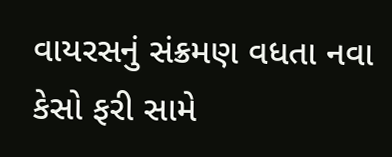વાયરસનું સંક્રમણ વધતા નવા કેસો ફરી સામે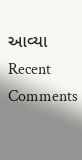આવ્યા
Recent Comments